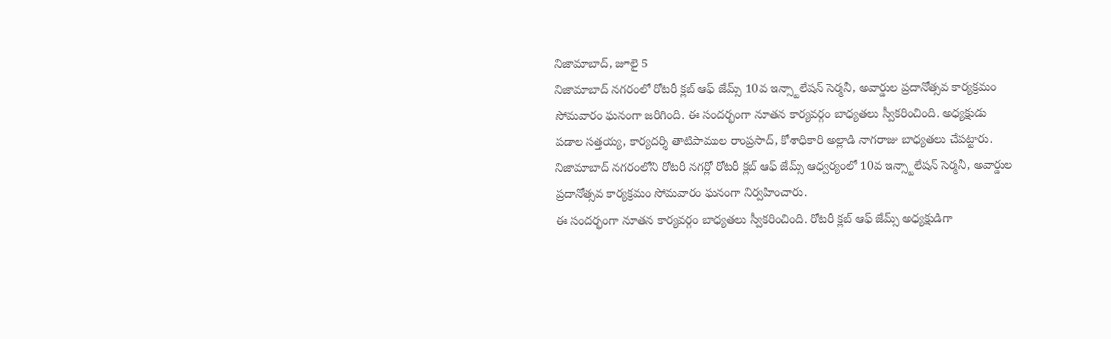నిజామాబాద్, జూలై 5
నిజామాబాద్ నగరంలో రోటరీ క్లబ్ ఆఫ్ జేమ్స్ 10వ ఇన్స్టాలేషన్ సెర్మనీ, అవార్డుల ప్రదానోత్సవ కార్యక్రమం సోమవారం ఘనంగా జరిగింది. ఈ సందర్భంగా నూతన కార్యవర్గం బాధ్యతలు స్వీకరించింది. అధ్యక్షుడు పడాల సత్తయ్య, కార్యదర్శి తాటిపాముల రాంప్రసాద్, కోశాధికారి అల్లాడి నాగరాజు బాధ్యతలు చేపట్టారు.
నిజామాబాద్ నగరంలోని రోటరీ నగర్లో రోటరీ క్లబ్ ఆఫ్ జేమ్స్ ఆధ్వర్యంలో 10వ ఇన్స్టాలేషన్ సెర్మనీ, అవార్డుల ప్రదానోత్సవ కార్యక్రమం సోమవారం ఘనంగా నిర్వహించారు.
ఈ సందర్భంగా నూతన కార్యవర్గం బాధ్యతలు స్వీకరించింది. రోటరీ క్లబ్ ఆఫ్ జేమ్స్ అధ్యక్షుడిగా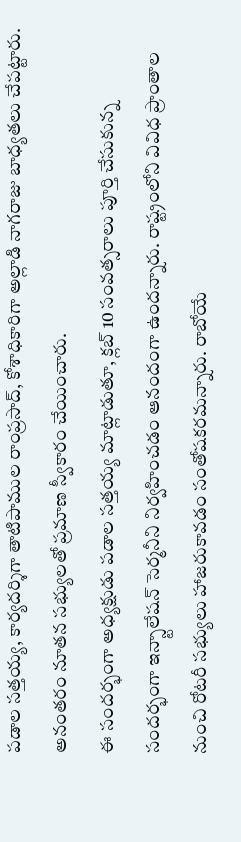పడాల సత్తయ్య, కార్యదర్శిగా తాటిపాముల రాంప్రసాద్, కోశాధికారిగా అల్లాడి నాగరాజు బాధ్యతలు చేపట్టారు. అనంతరం నూతన సభ్యులతో ప్రమాణ స్వీకారం చేయించారు.
ఈ సందర్భంగా అధ్యక్షుడు పడాల సత్తయ్య మాట్లాడుతూ, క్లబ్ 10 సంవత్సరాలు పూర్తి చేసుకున్న సందర్భంగా ఇన్స్టాలేషన్ సెర్మనీని నిర్వహించడం ఆనందంగా ఉందన్నారు. రాష్ట్రంలోని వివిధ ప్రాంతాల నుంచి రోటరీ సభ్యులు హాజరుకావడం సంతోషకరమన్నారు. రాబోయే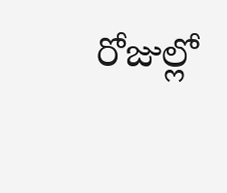రోజుల్లో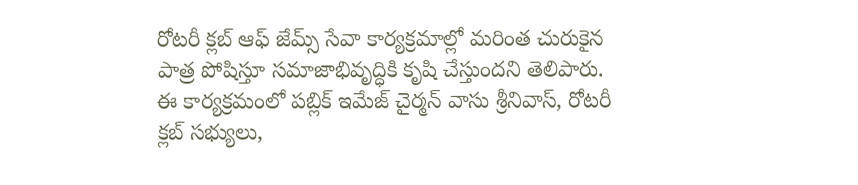రోటరీ క్లబ్ ఆఫ్ జేమ్స్ సేవా కార్యక్రమాల్లో మరింత చురుకైన పాత్ర పోషిస్తూ సమాజాభివృద్ధికి కృషి చేస్తుందని తెలిపారు.
ఈ కార్యక్రమంలో పబ్లిక్ ఇమేజ్ చైర్మన్ వాసు శ్రీనివాస్, రోటరీ క్లబ్ సభ్యులు,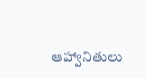ఆహ్వానితులు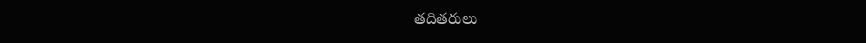తదితరులు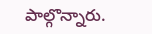పాల్గొన్నారు.